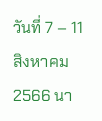วันที่ 7 – 11 สิงหาคม 2566 นา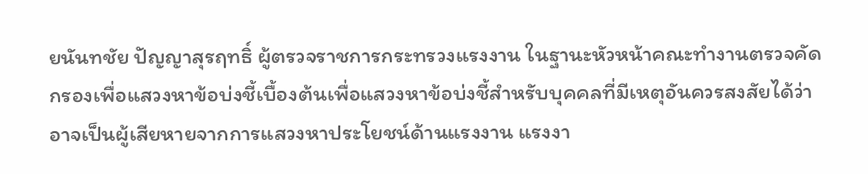ยนันทชัย ปัญญาสุรฤทธิ์ ผู้ตรวจราชการกระทรวงแรงงาน ในฐานะหัวหน้าคณะทำงานตรวจคัดกรองเพื่อแสวงหาข้อบ่งชี้เบื้องต้นเพื่อแสวงหาข้อบ่งชี้สำหรับบุคคลที่มีเหตุอันควรสงสัยได้ว่าอาจเป็นผู้เสียหายจากการแสวงหาประโยชน์ด้านแรงงาน แรงงา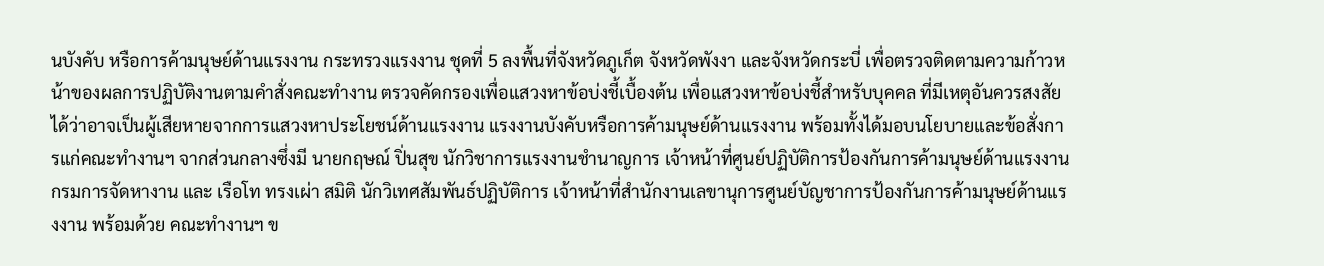นบังคับ หรือการค้ามนุษย์ด้านแรงงาน กระทรวงแรงงาน ชุดที่ 5 ลงพื้นที่จังหวัดภูเก็ต จังหวัดพังงา และจังหวัดกระบี่ เพื่อตรวจติดตามความก้าวหน้าของผลการปฏิบัติงานตามคำสั่งคณะทำงาน ตรวจคัดกรองเพื่อแสวงหาข้อบ่งชี้เบื้องต้น เพื่อแสวงหาข้อบ่งชี้สำหรับบุคคล ที่มีเหตุอันควรสงสัยได้ว่าอาจเป็นผู้เสียหายจากการแสวงหาประโยชน์ด้านแรงงาน แรงงานบังคับหรือการค้ามนุษย์ด้านแรงงาน พร้อมทั้งได้มอบนโยบายและข้อสั่งการแก่คณะทำงานฯ จากส่วนกลางซึ่งมี นายกฤษณ์ ปิ่นสุข นักวิชาการแรงงานชำนาญการ เจ้าหน้าที่ศูนย์ปฏิบัติการป้องกันการค้ามนุษย์ด้านแรงงาน กรมการจัดหางาน และ เรือโท ทรงเผ่า สมิติ นักวิเทศสัมพันธ์ปฏิบัติการ เจ้าหน้าที่สำนักงานเลขานุการศูนย์บัญชาการป้องกันการค้ามนุษย์ด้านแรงงาน พร้อมด้วย คณะทำงานฯ ข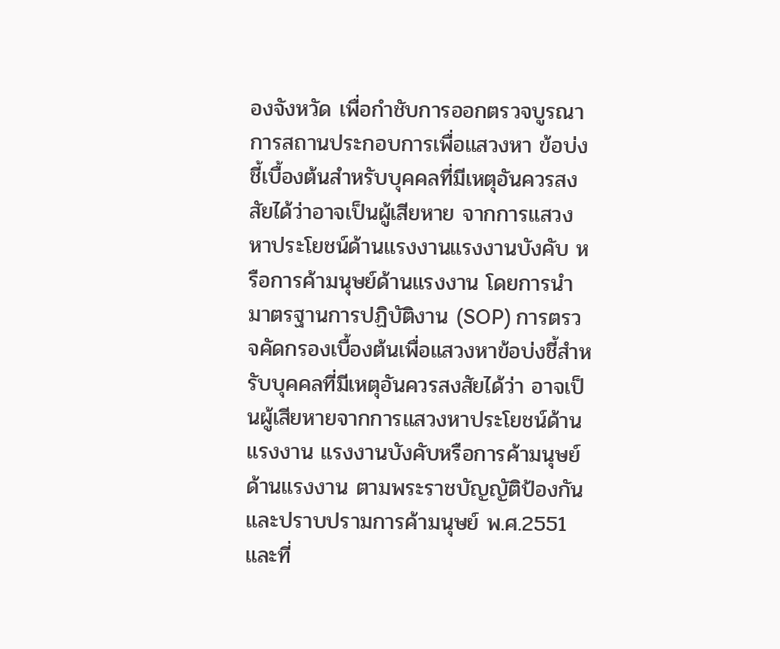องจังหวัด เพื่อกำชับการออกตรวจบูรณาการสถานประกอบการเพื่อแสวงหา ข้อบ่งชี้เบื้องต้นสำหรับบุคคลที่มีเหตุอันควรสงสัยได้ว่าอาจเป็นผู้เสียหาย จากการแสวงหาประโยชน์ด้านแรงงานแรงงานบังคับ หรือการค้ามนุษย์ด้านแรงงาน โดยการนำมาตรฐานการปฏิบัติงาน (SOP) การตรวจคัดกรองเบื้องต้นเพื่อแสวงหาข้อบ่งชี้สำหรับบุคคลที่มีเหตุอันควรสงสัยได้ว่า อาจเป็นผู้เสียหายจากการแสวงหาประโยชน์ด้านแรงงาน แรงงานบังคับหรือการค้ามนุษย์ด้านแรงงาน ตามพระราชบัญญัติป้องกันและปราบปรามการค้ามนุษย์ พ.ศ.2551 และที่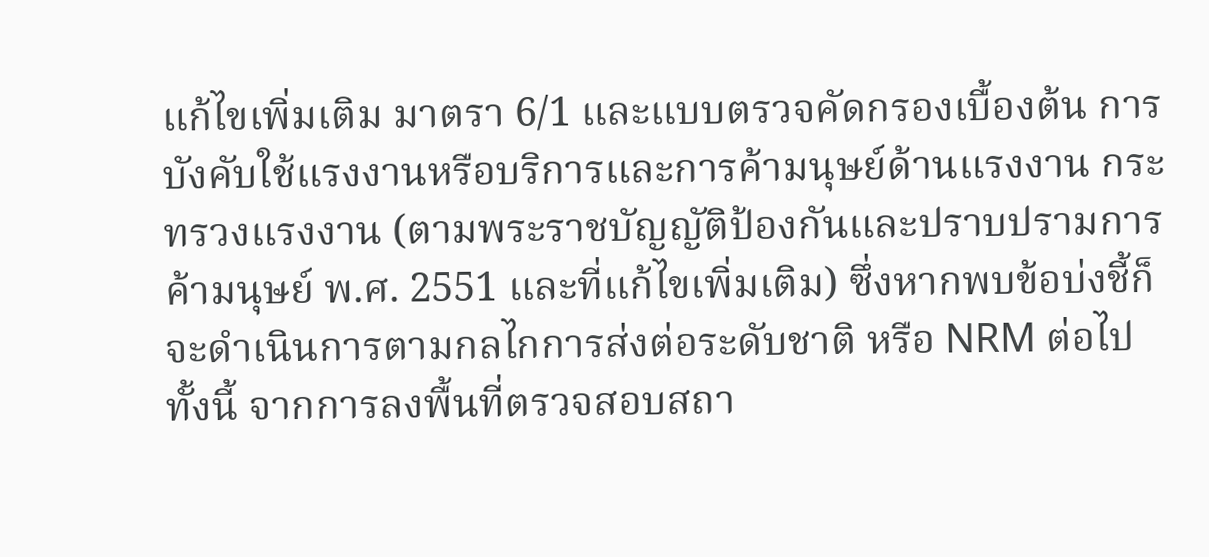แก้ไขเพิ่มเติม มาตรา 6/1 และแบบตรวจคัดกรองเบื้องต้น การบังคับใช้แรงงานหรือบริการและการค้ามนุษย์ด้านแรงงาน กระทรวงแรงงาน (ตามพระราชบัญญัติป้องกันและปราบปรามการค้ามนุษย์ พ.ศ. 2551 และที่แก้ไขเพิ่มเติม) ซึ่งหากพบข้อบ่งชี้ก็จะดำเนินการตามกลไกการส่งต่อระดับชาติ หรือ NRM ต่อไป
ทั้งนี้ จากการลงพื้นที่ตรวจสอบสถา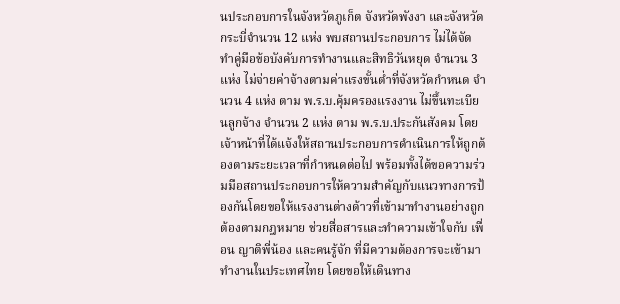นประกอบการในจังหวัดภูเก็ต จังหวัดพังงา และจังหวัดกระบี่จำนวน 12 แห่ง พบสถานประกอบการ ไม่ได้จัดทำคู่มือข้อบังคับการทำงานและสิทธิวันหยุด จำนวน 3 แห่ง ไม่จ่ายค่าจ้างตามค่าแรงขั้นต่ำที่จังหวัดกำหนด จำนวน 4 แห่ง ตาม พ.ร.บ.คุ้มครองแรงงาน ไม่ขึ้นทะเบียนลูกจ้าง จำนวน 2 แห่ง ตาม พ.ร.บ.ประกันสังคม โดยเจ้าหน้าที่ได้แจ้งให้สถานประกอบการดำเนินการให้ถูกต้องตามระยะเวลาที่กำหนดต่อไป พร้อมทั้งได้ขอความร่วมมือสถานประกอบการให้ความสำคัญกับแนวทางการป้องกันโดยขอให้แรงงานต่างด้าวที่เข้ามาทำงานอย่างถูกต้องตามกฎหมาย ช่วยสื่อสารและทำความเข้าใจกับ เพื่อน ญาติพี่น้อง และคนรู้จัก ที่มีความต้องการจะเข้ามาทำงานในประเทศไทย โดยขอให้เดินทาง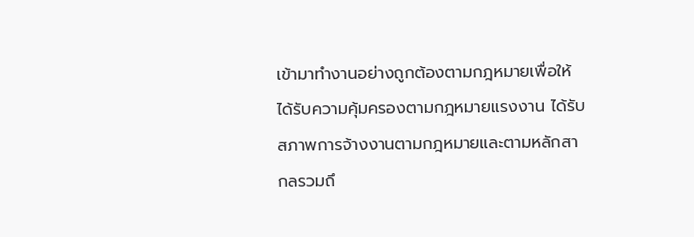เข้ามาทำงานอย่างถูกต้องตามกฎหมายเพื่อให้ได้รับความคุ้มครองตามกฎหมายแรงงาน ได้รับสภาพการจ้างงานตามกฎหมายและตามหลักสากลรวมถึ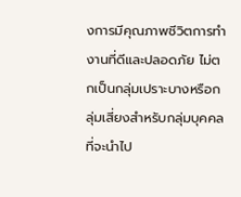งการมีคุณภาพชีวิตการทำงานที่ดีและปลอดภัย ไม่ตกเป็นกลุ่มเปราะบางหรือกลุ่มเสี่ยงสำหรับกลุ่มบุคคลที่จะนำไป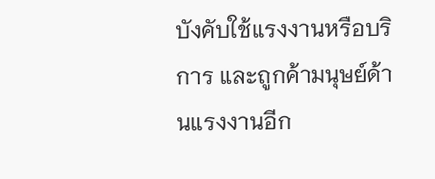บังคับใช้แรงงานหรือบริการ และถูกค้ามนุษย์ด้านแรงงานอีก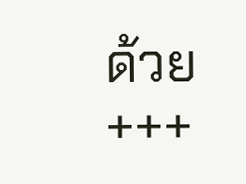ด้วย
+++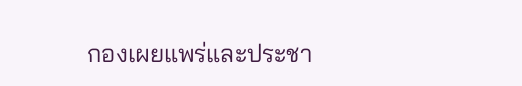กองเผยแพร่และประชา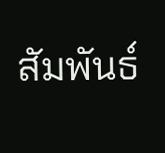สัมพันธ์